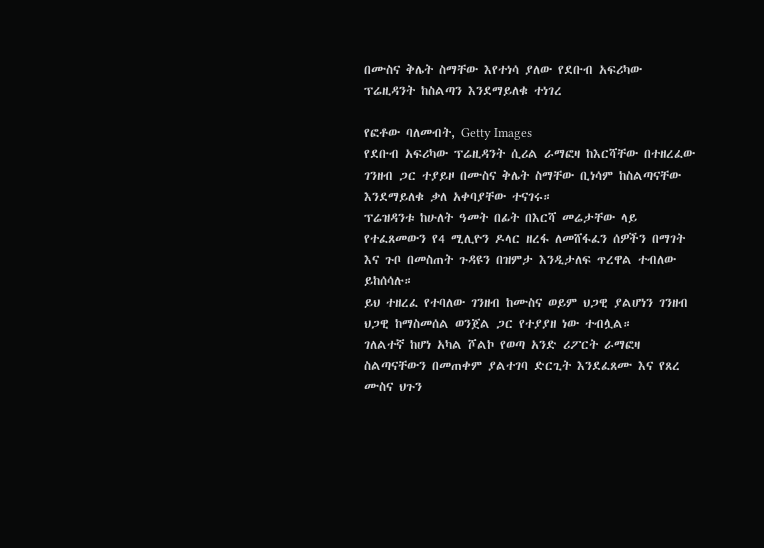በሙስና ቅሌት ስማቸው እየተነሳ ያለው የደቡብ አፍሪካው ፕሬዚዳንት ከስልጣን እንደማይለቁ ተነገረ

የፎቶው ባለመብት, Getty Images
የደቡብ አፍሪካው ፕሬዚዳንት ሲሪል ራማፎዛ ከእርሻቸው በተዘረፈው ገንዘብ ጋር ተያይዞ በሙስና ቅሌት ስማቸው ቢነሳም ከስልጣናቸው እንደማይለቁ ቃለ አቀባያቸው ተናገሩ።
ፕሬዝዳንቱ ከሁለት ዓመት በፊት በእርሻ መሬታቸው ላይ የተፈጸመውን የ4 ሚሊዮን ዶላር ዘረፋ ለመሸፋፈን ሰዎችን በማገት እና ጉቦ በመስጠት ጉዳዩን በዝምታ እንዲታለፍ ጥረዋል ተብለው ይከሰሳሉ።
ይህ ተዘረፈ የተባለው ገንዘብ ከሙስና ወይም ህጋዊ ያልሆነን ገንዘብ ህጋዊ ከማስመሰል ወንጀል ጋር የተያያዘ ነው ተብሏል።
ገለልተኛ ከሆነ አካል ሾልኮ የወጣ አንድ ሪፖርት ራማፎዛ ስልጣናቸውን በመጠቀም ያልተገባ ድርጊት እንደፈጸሙ እና የጸረ ሙስና ህጉን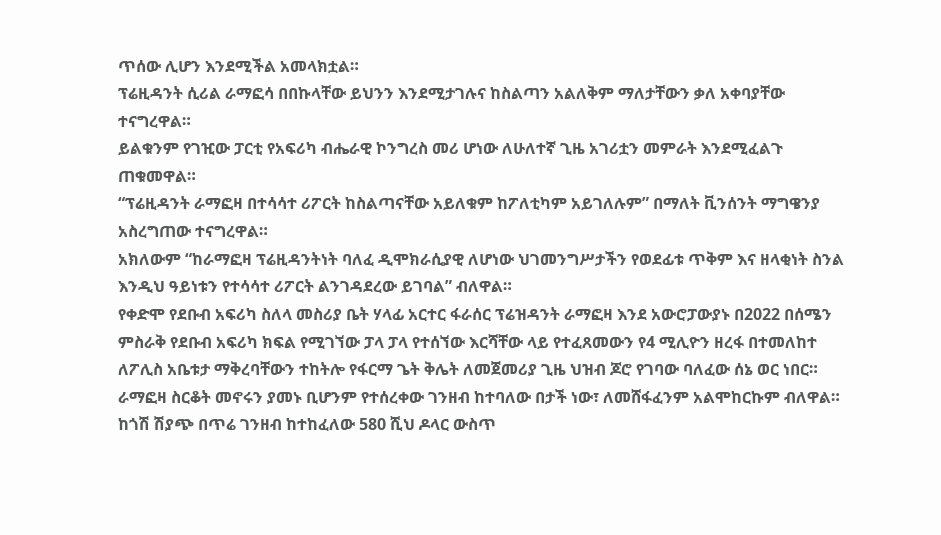ጥሰው ሊሆን እንደሚችል አመላክቷል።
ፕሬዚዳንት ሲሪል ራማፎሳ በበኩላቸው ይህንን እንደሚታገሉና ከስልጣን አልለቅም ማለታቸውን ቃለ አቀባያቸው ተናግረዋል።
ይልቁንም የገዢው ፓርቲ የአፍሪካ ብሔራዊ ኮንግረስ መሪ ሆነው ለሁለተኛ ጊዜ አገሪቷን መምራት እንደሚፈልጉ ጠቁመዋል።
“ፕሬዚዳንት ራማፎዛ በተሳሳተ ሪፖርት ከስልጣናቸው አይለቁም ከፖለቲካም አይገለሉም” በማለት ቪንሰንት ማግዌንያ አስረግጠው ተናግረዋል።
አክለውም “ከራማፎዛ ፕሬዚዳንትነት ባለፈ ዲሞክራሲያዊ ለሆነው ህገመንግሥታችን የወደፊቱ ጥቅም እና ዘላቂነት ስንል እንዲህ ዓይነቱን የተሳሳተ ሪፖርት ልንገዳደረው ይገባል” ብለዋል።
የቀድሞ የደቡብ አፍሪካ ስለላ መስሪያ ቤት ሃላፊ አርተር ፋራሰር ፕሬዝዳንት ራማፎዛ እንደ አውሮፓውያኑ በ2022 በሰሜን ምስራቅ የደቡብ አፍሪካ ክፍል የሚገኘው ፓላ ፓላ የተሰኘው እርሻቸው ላይ የተፈጸመውን የ4 ሚሊዮን ዘረፋ በተመለከተ ለፖሊስ አቤቱታ ማቅረባቸውን ተከትሎ የፋርማ ጌት ቅሌት ለመጀመሪያ ጊዜ ህዝብ ጆሮ የገባው ባለፈው ሰኔ ወር ነበር።
ራማፎዛ ስርቆት መኖሩን ያመኑ ቢሆንም የተሰረቀው ገንዘብ ከተባለው በታች ነው፣ ለመሸፋፈንም አልሞከርኩም ብለዋል።
ከጎሽ ሽያጭ በጥሬ ገንዘብ ከተከፈለው 580 ሺህ ዶላር ውስጥ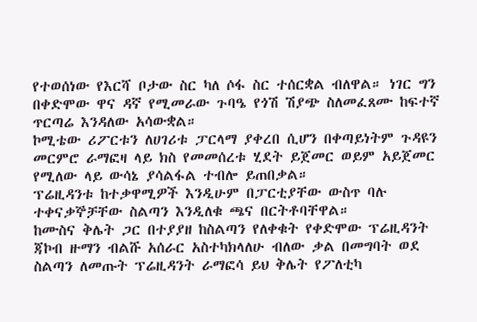የተወሰነው የእርሻ ቦታው ስር ካለ ሶፋ ስር ተሰርቋል ብለዋል። ነገር ግን በቀድሞው ዋና ዳኛ የሚመራው ጉባዔ የጎሽ ሽያጭ ስለመፈጸሙ ከፍተኛ ጥርጣሬ እንዳለው አሳውቋል።
ኮሚቴው ሪፖርቱን ለሀገሪቱ ፓርላማ ያቀረበ ሲሆን በቀጣይነትም ጉዳዩን መርምሮ ራማፎዛ ላይ ክስ የመመሰረቱ ሂደት ይጀመር ወይም አይጀመር የሚለው ላይ ውሳኔ ያሳልፋል ተብሎ ይጠበቃል።
ፕሬዚዳንቱ ከተቃዋሚዎች እንዲሁም በፓርቲያቸው ውስጥ ባሉ ተቀናቃኞቻቸው ስልጣን እንዲለቁ ጫና በርትቶባቸዋል።
ከሙስና ቅሌት ጋር በተያያዘ ከስልጣን የለቀቁት የቀድሞው ፕሬዚዳንት ጃኮብ ዙማን ብልሹ አሰራር አስተካክላለሁ ብለው ቃል በመግባት ወደ ስልጣን ለመጡት ፕሬዚዳንት ራማፎሳ ይህ ቅሌት የፖለቲካ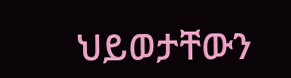ህይወታቸውን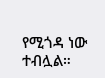የሚጎዳ ነው ተብሏል።